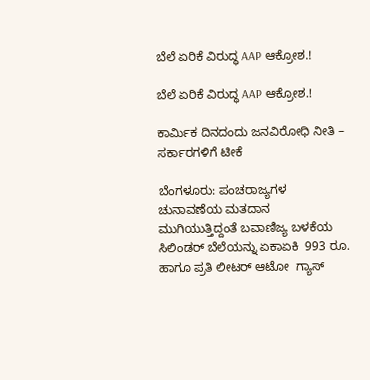ಬೆಲೆ ಏರಿಕೆ ವಿರುದ್ಧ AAP ಆಕ್ರೋಶ.!

ಬೆಲೆ ಏರಿಕೆ ವಿರುದ್ಧ AAP ಆಕ್ರೋಶ.!

ಕಾರ್ಮಿಕ ದಿನದಂದು ಜನವಿರೋಧಿ ನೀತಿ – ಸರ್ಕಾರಗಳಿಗೆ ಟೀಕೆ

ಬೆಂಗಳೂರು: ಪಂಚರಾಜ್ಯಗಳ ಚುನಾವಣೆಯ ಮತದಾನ ಮುಗಿಯುತ್ತಿದ್ದಂತೆ ಬವಾಣಿಜ್ಯ ಬಳಕೆಯ ಸಿಲಿಂಡರ್ ಬೆಲೆಯನ್ನು ಏಕಾಏಕಿ  993 ರೂ. ಹಾಗೂ ಪ್ರತಿ ಲೀಟರ್ ಆಟೋ  ಗ್ಯಾಸ್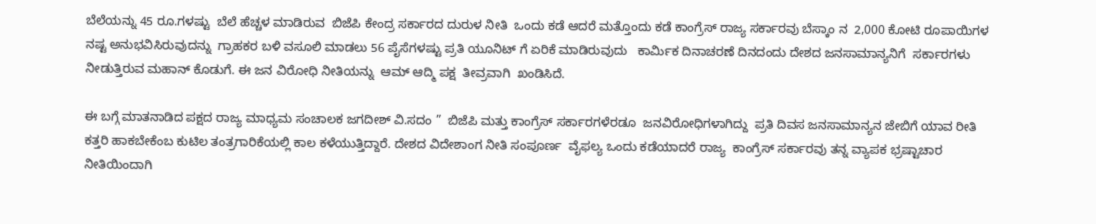ಬೆಲೆಯನ್ನು 45 ರೂ.ಗಳಷ್ಟು  ಬೆಲೆ ಹೆಚ್ಚಳ ಮಾಡಿರುವ  ಬಿಜೆಪಿ ಕೇಂದ್ರ ಸರ್ಕಾರದ ದುರುಳ ನೀತಿ  ಒಂದು ಕಡೆ ಆದರೆ ಮತ್ತೊಂದು ಕಡೆ ಕಾಂಗ್ರೆಸ್ ರಾಜ್ಯ ಸರ್ಕಾರವು ಬೆಸ್ಕಾಂ ನ  2,000 ಕೋಟಿ ರೂಪಾಯಿಗಳ ನಷ್ಟ ಅನುಭವಿಸಿರುವುದನ್ನು  ಗ್ರಾಹಕರ ಬಳಿ ವಸೂಲಿ ಮಾಡಲು 56 ಪೈಸೆಗಳಷ್ಟು ಪ್ರತಿ ಯೂನಿಟ್ ಗೆ ಏರಿಕೆ ಮಾಡಿರುವುದು   ಕಾರ್ಮಿಕ ದಿನಾಚರಣೆ ದಿನದಂದು ದೇಶದ ಜನಸಾಮಾನ್ಯನಿಗೆ  ಸರ್ಕಾರಗಳು ನೀಡುತ್ತಿರುವ ಮಹಾನ್ ಕೊಡುಗೆ. ಈ ಜನ ವಿರೋಧಿ ನೀತಿಯನ್ನು  ಆಮ್ ಆದ್ಮಿ ಪಕ್ಷ  ತೀವ್ರವಾಗಿ  ಖಂಡಿಸಿದೆ.

ಈ ಬಗ್ಗೆ ಮಾತನಾಡಿದ ಪಕ್ಷದ ರಾಜ್ಯ ಮಾಧ್ಯಮ ಸಂಚಾಲಕ ಜಗದೀಶ್ ವಿ.ಸದಂ ”  ಬಿಜೆಪಿ ಮತ್ತು ಕಾಂಗ್ರೆಸ್ ಸರ್ಕಾರಗಳೆರಡೂ  ಜನವಿರೋಧಿಗಳಾಗಿದ್ದು  ಪ್ರತಿ ದಿವಸ ಜನಸಾಮಾನ್ಯನ ಜೇಬಿಗೆ ಯಾವ ರೀತಿ ಕತ್ತರಿ ಹಾಕಬೇಕೆಂಬ ಕುಟಿಲ ತಂತ್ರಗಾರಿಕೆಯಲ್ಲಿ ಕಾಲ ಕಳೆಯುತ್ತಿದ್ದಾರೆ. ದೇಶದ ವಿದೇಶಾಂಗ ನೀತಿ ಸಂಪೂರ್ಣ  ವೈಫಲ್ಯ ಒಂದು ಕಡೆಯಾದರೆ ರಾಜ್ಯ  ಕಾಂಗ್ರೆಸ್ ಸರ್ಕಾರವು ತನ್ನ ವ್ಯಾಪಕ ಭ್ರಷ್ಟಾಚಾರ ನೀತಿಯಿಂದಾಗಿ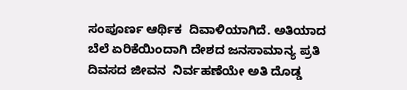ಸಂಪೂರ್ಣ ಆರ್ಥಿಕ  ದಿವಾಳಿಯಾಗಿದೆ. ಅತಿಯಾದ ಬೆಲೆ ಏರಿಕೆಯಿಂದಾಗಿ ದೇಶದ ಜನಸಾಮಾನ್ಯ ಪ್ರತಿ ದಿವಸದ ಜೀವನ  ನಿರ್ವಹಣೆಯೇ ಅತಿ ದೊಡ್ಡ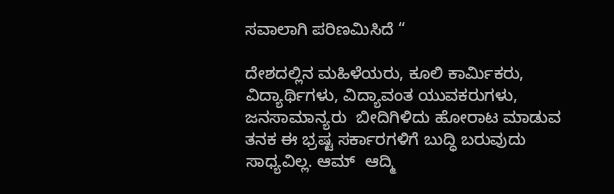ಸವಾಲಾಗಿ ಪರಿಣಮಿಸಿದೆ “

ದೇಶದಲ್ಲಿನ ಮಹಿಳೆಯರು, ಕೂಲಿ ಕಾರ್ಮಿಕರು, ವಿದ್ಯಾರ್ಥಿಗಳು, ವಿದ್ಯಾವಂತ ಯುವಕರುಗಳು, ಜನಸಾಮಾನ್ಯರು  ಬೀದಿಗಿಳಿದು ಹೋರಾಟ ಮಾಡುವ ತನಕ ಈ ಭ್ರಷ್ಟ ಸರ್ಕಾರಗಳಿಗೆ ಬುದ್ಧಿ ಬರುವುದು ಸಾಧ್ಯವಿಲ್ಲ. ಆಮ್  ಆದ್ಮಿ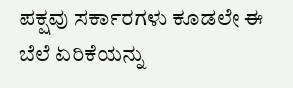ಪಕ್ಷವು ಸರ್ಕಾರಗಳು ಕೂಡಲೇ ಈ ಬೆಲೆ ಏರಿಕೆಯನ್ನು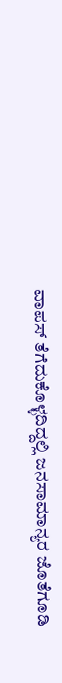ವಾಪಸ್ ತೆಗೆದುಕೊಳ್ಳದಿದ್ದಲ್ಲಿ ಜನಸಾಮಾನ್ಯರ ಜೊತೆಗೂಡಿ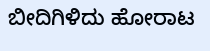ಬೀದಿಗಿಳಿದು ಹೋರಾಟ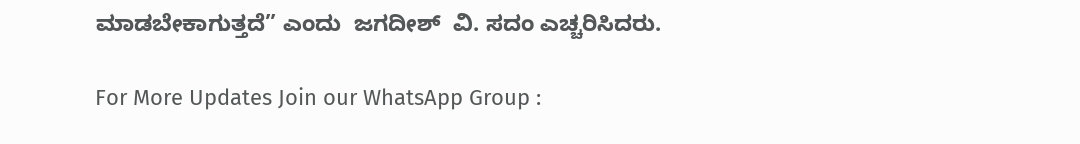ಮಾಡಬೇಕಾಗುತ್ತದೆ” ಎಂದು  ಜಗದೀಶ್  ವಿ. ಸದಂ ಎಚ್ಚರಿಸಿದರು.

For More Updates Join our WhatsApp Group :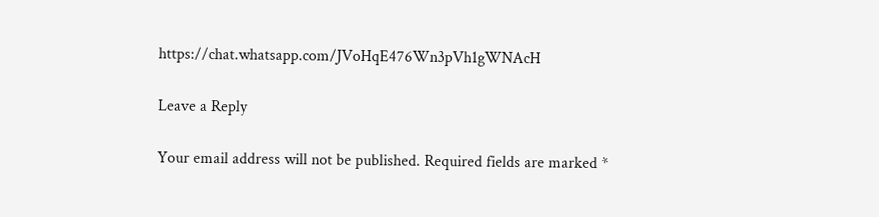https://chat.whatsapp.com/JVoHqE476Wn3pVh1gWNAcH

Leave a Reply

Your email address will not be published. Required fields are marked *